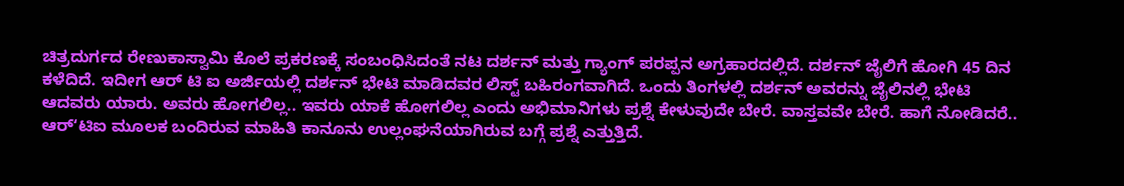ಚಿತ್ರದುರ್ಗದ ರೇಣುಕಾಸ್ವಾಮಿ ಕೊಲೆ ಪ್ರಕರಣಕ್ಕೆ ಸಂಬಂಧಿಸಿದಂತೆ ನಟ ದರ್ಶನ್ ಮತ್ತು ಗ್ಯಾಂಗ್ ಪರಪ್ಪನ ಅಗ್ರಹಾರದಲ್ಲಿದೆ. ದರ್ಶನ್ ಜೈಲಿಗೆ ಹೋಗಿ 45 ದಿನ ಕಳೆದಿದೆ. ಇದೀಗ ಆರ್ ಟಿ ಐ ಅರ್ಜಿಯಲ್ಲಿ ದರ್ಶನ್ ಭೇಟಿ ಮಾಡಿದವರ ಲಿಸ್ಟ್ ಬಹಿರಂಗವಾಗಿದೆ. ಒಂದು ತಿಂಗಳಲ್ಲಿ ದರ್ಶನ್ ಅವರನ್ನು ಜೈಲಿನಲ್ಲಿ ಭೇಟಿ ಆದವರು ಯಾರು. ಅವರು ಹೋಗಲಿಲ್ಲ.. ಇವರು ಯಾಕೆ ಹೋಗಲಿಲ್ಲ ಎಂದು ಅಭಿಮಾನಿಗಳು ಪ್ರಶ್ನೆ ಕೇಳುವುದೇ ಬೇರೆ. ವಾಸ್ತವವೇ ಬೇರೆ. ಹಾಗೆ ನೋಡಿದರೆ.. ಆರ್ʻಟಿಐ ಮೂಲಕ ಬಂದಿರುವ ಮಾಹಿತಿ ಕಾನೂನು ಉಲ್ಲಂಘನೆಯಾಗಿರುವ ಬಗ್ಗೆ ಪ್ರಶ್ನೆ ಎತ್ತುತ್ತಿದೆ.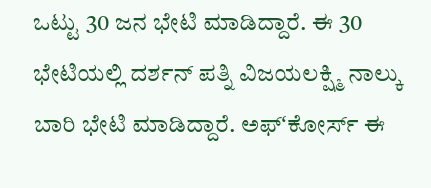ಒಟ್ಟು 30 ಜನ ಭೇಟಿ ಮಾಡಿದ್ದಾರೆ. ಈ 30 ಭೇಟಿಯಲ್ಲಿ ದರ್ಶನ್ ಪತ್ನಿ ವಿಜಯಲಕ್ಷ್ಮಿ ನಾಲ್ಕು ಬಾರಿ ಭೇಟಿ ಮಾಡಿದ್ದಾರೆ. ಅಫ್ʻಕೋರ್ಸ್ ಈ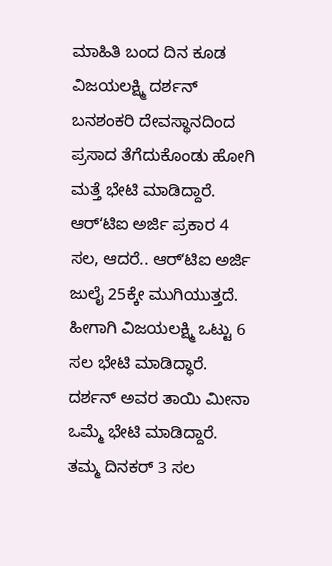ಮಾಹಿತಿ ಬಂದ ದಿನ ಕೂಡ ವಿಜಯಲಕ್ಷ್ಮಿ ದರ್ಶನ್ ಬನಶಂಕರಿ ದೇವಸ್ಥಾನದಿಂದ ಪ್ರಸಾದ ತೆಗೆದುಕೊಂಡು ಹೋಗಿ ಮತ್ತೆ ಭೇಟಿ ಮಾಡಿದ್ದಾರೆ. ಆರ್ʻಟಿಐ ಅರ್ಜಿ ಪ್ರಕಾರ 4 ಸಲ, ಆದರೆ.. ಆರ್ʻಟಿಐ ಅರ್ಜಿ ಜುಲೈ 25ಕ್ಕೇ ಮುಗಿಯುತ್ತದೆ. ಹೀಗಾಗಿ ವಿಜಯಲಕ್ಷ್ಮಿ ಒಟ್ಟು 6 ಸಲ ಭೇಟಿ ಮಾಡಿದ್ಧಾರೆ. ದರ್ಶನ್ ಅವರ ತಾಯಿ ಮೀನಾ ಒಮ್ಮೆ ಭೇಟಿ ಮಾಡಿದ್ದಾರೆ. ತಮ್ಮ ದಿನಕರ್ 3 ಸಲ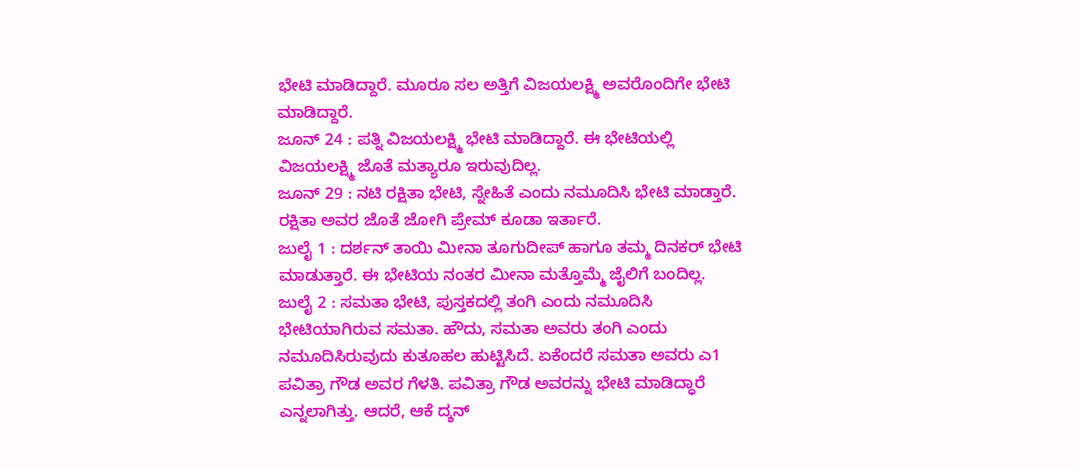ಭೇಟಿ ಮಾಡಿದ್ದಾರೆ. ಮೂರೂ ಸಲ ಅತ್ತಿಗೆ ವಿಜಯಲಕ್ಷ್ಮಿ ಅವರೊಂದಿಗೇ ಭೇಟಿ ಮಾಡಿದ್ದಾರೆ.
ಜೂನ್ 24 : ಪತ್ನಿ ವಿಜಯಲಕ್ಷ್ಮಿ ಭೇಟಿ ಮಾಡಿದ್ದಾರೆ. ಈ ಭೇಟಿಯಲ್ಲಿ ವಿಜಯಲಕ್ಷ್ಮಿ ಜೊತೆ ಮತ್ಯಾರೂ ಇರುವುದಿಲ್ಲ.
ಜೂನ್ 29 : ನಟಿ ರಕ್ಷಿತಾ ಭೇಟಿ, ಸ್ನೇಹಿತೆ ಎಂದು ನಮೂದಿಸಿ ಭೇಟಿ ಮಾಡ್ತಾರೆ. ರಕ್ಷಿತಾ ಅವರ ಜೊತೆ ಜೋಗಿ ಪ್ರೇಮ್ ಕೂಡಾ ಇರ್ತಾರೆ.
ಜುಲೈ 1 : ದರ್ಶನ್ ತಾಯಿ ಮೀನಾ ತೂಗುದೀಪ್ ಹಾಗೂ ತಮ್ಮ ದಿನಕರ್ ಭೇಟಿ ಮಾಡುತ್ತಾರೆ. ಈ ಭೇಟಿಯ ನಂತರ ಮೀನಾ ಮತ್ತೊಮ್ಮೆ ಜೈಲಿಗೆ ಬಂದಿಲ್ಲ.
ಜುಲೈ 2 : ಸಮತಾ ಭೇಟಿ, ಪುಸ್ತಕದಲ್ಲಿ ತಂಗಿ ಎಂದು ನಮೂದಿಸಿ ಭೇಟಿಯಾಗಿರುವ ಸಮತಾ. ಹೌದು, ಸಮತಾ ಅವರು ತಂಗಿ ಎಂದು ನಮೂದಿಸಿರುವುದು ಕುತೂಹಲ ಹುಟ್ಟಿಸಿದೆ. ಏಕೆಂದರೆ ಸಮತಾ ಅವರು ಎ1 ಪವಿತ್ರಾ ಗೌಡ ಅವರ ಗೆಳತಿ. ಪವಿತ್ರಾ ಗೌಡ ಅವರನ್ನು ಭೇಟಿ ಮಾಡಿದ್ಧಾರೆ ಎನ್ನಲಾಗಿತ್ತು. ಆದರೆ, ಆಕೆ ದ್ಶನ್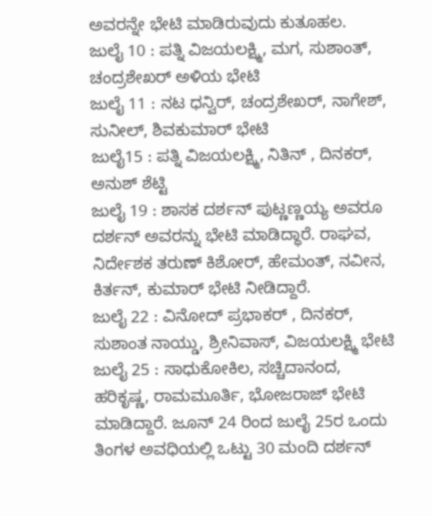ಅವರನ್ನೇ ಭೇಟಿ ಮಾಡಿರುವುದು ಕುತೂಹಲ.
ಜುಲೈ 10 : ಪತ್ನಿ ವಿಜಯಲಕ್ಷ್ಮಿ, ಮಗ, ಸುಶಾಂತ್, ಚಂದ್ರಶೇಖರ್ ಅಳಿಯ ಭೇಟಿ
ಜುಲೈ 11 : ನಟ ಧನ್ವಿರ್, ಚಂದ್ರಶೇಖರ್, ನಾಗೇಶ್, ಸುನೀಲ್, ಶಿವಕುಮಾರ್ ಭೇಟಿ
ಜುಲೈ15 : ಪತ್ನಿ ವಿಜಯಲಕ್ಷ್ಮಿ, ನಿತಿನ್ , ದಿನಕರ್, ಅನುಶ್ ಶೆಟ್ಟಿ
ಜುಲೈ 19 : ಶಾಸಕ ದರ್ಶನ್ ಪುಟ್ಣಣ್ಣಯ್ಯ ಅವರೂ ದರ್ಶನ್ ಅವರನ್ನು ಭೇಟಿ ಮಾಡಿದ್ಧಾರೆ. ರಾಘವ, ನಿರ್ದೇಶಕ ತರುಣ್ ಕಿಶೋರ್, ಹೇಮಂತ್, ನವೀನ, ಕಿರ್ತನ್, ಕುಮಾರ್ ಭೇಟಿ ನೀಡಿದ್ದಾರೆ.
ಜುಲೈ 22 : ವಿನೋದ್ ಪ್ರಭಾಕರ್ , ದಿನಕರ್, ಸುಶಾಂತ ನಾಯ್ಡು, ಶ್ರೀನಿವಾಸ್, ವಿಜಯಲಕ್ಷ್ಮಿ ಭೇಟಿ
ಜುಲೈ 25 : ಸಾಧುಕೋಕಿಲ, ಸಚ್ಚಿದಾನಂದ, ಹರಿಕೃಷ್ಣ, ರಾಮಮೂರ್ತಿ, ಭೋಜರಾಜ್ ಭೇಟಿ ಮಾಡಿದ್ದಾರೆ. ಜೂನ್ 24 ರಿಂದ ಜುಲೈ 25ರ ಒಂದು ತಿಂಗಳ ಅವಧಿಯಲ್ಲಿ ಒಟ್ಟು 30 ಮಂದಿ ದರ್ಶನ್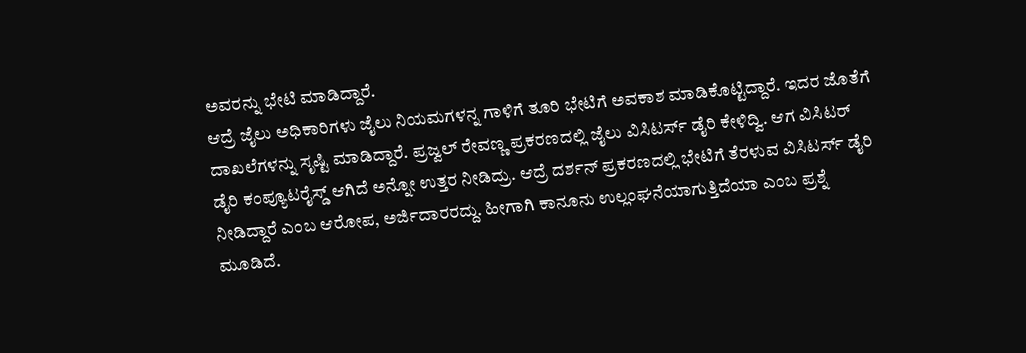ಅವರನ್ನು ಭೇಟಿ ಮಾಡಿದ್ದಾರೆ.
ಆದ್ರೆ ಜೈಲು ಅಧಿಕಾರಿಗಳು ಜೈಲು ನಿಯಮಗಳನ್ನ ಗಾಳಿಗೆ ತೂರಿ ಭೇಟಿಗೆ ಅವಕಾಶ ಮಾಡಿಕೊಟ್ಟಿದ್ದಾರೆ. ಇದರ ಜೊತೆಗೆ ದಾಖಲೆಗಳನ್ನು ಸೃಷ್ಟಿ ಮಾಡಿದ್ದಾರೆ. ಪ್ರಜ್ವಲ್ ರೇವಣ್ಣ ಪ್ರಕರಣದಲ್ಲಿ ಜೈಲು ವಿಸಿಟರ್ಸ್ ಡೈರಿ ಕೇಳಿದ್ವಿ. ಆಗ ವಿಸಿಟರ್ ಡೈರಿ ಕಂಪ್ಯೂಟರೈಸ್ಡ್ ಆಗಿದೆ ಅನ್ನೋ ಉತ್ತರ ನೀಡಿದ್ರು. ಆದ್ರೆ ದರ್ಶನ್ ಪ್ರಕರಣದಲ್ಲಿ ಭೇಟಿಗೆ ತೆರಳುವ ವಿಸಿಟರ್ಸ್ ಡೈರಿ ನೀಡಿದ್ದಾರೆ ಎಂಬ ಆರೋಪ, ಅರ್ಜಿದಾರರದ್ದು. ಹೀಗಾಗಿ ಕಾನೂನು ಉಲ್ಲಂಘನೆಯಾಗುತ್ತಿದೆಯಾ ಎಂಬ ಪ್ರಶ್ನೆ ಮೂಡಿದೆ.